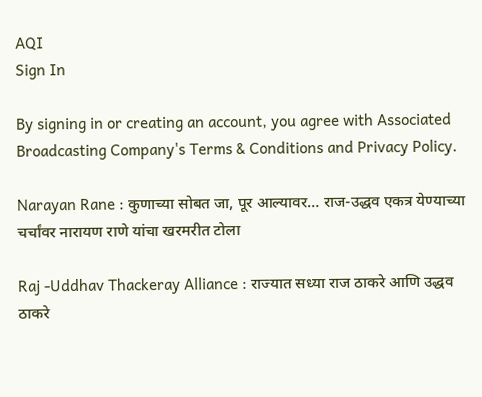AQI
Sign In

By signing in or creating an account, you agree with Associated Broadcasting Company's Terms & Conditions and Privacy Policy.

Narayan Rane : कुणाच्या सोबत जा, पूर आल्यावर… राज-उद्धव एकत्र येण्याच्या चर्चांवर नारायण राणे यांचा खरमरीत टोला

Raj -Uddhav Thackeray Alliance : राज्यात सध्या राज ठाकरे आणि उद्धव ठाकरे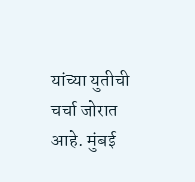यांच्या युतीची चर्चा जोरात आहे. मुंबई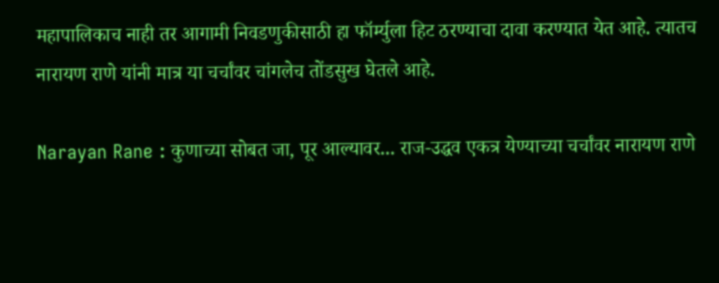महापालिकाच नाही तर आगामी निवडणुकीसाठी हा फॉर्म्युला हिट ठरण्याचा दावा करण्यात येत आहे. त्यातच नारायण राणे यांनी मात्र या चर्चांवर चांगलेच तोंडसुख घेतले आहे.

Narayan Rane : कुणाच्या सोबत जा, पूर आल्यावर... राज-उद्धव एकत्र येण्याच्या चर्चांवर नारायण राणे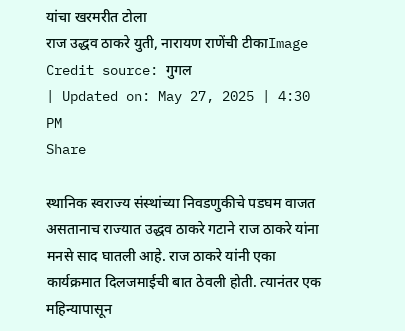यांचा खरमरीत टोला
राज उद्धव ठाकरे युती, नारायण राणेंची टीकाImage Credit source: गुगल
| Updated on: May 27, 2025 | 4:30 PM
Share

स्थानिक स्वराज्य संस्थांच्या निवडणुकीचे पडघम वाजत असतानाच राज्यात उद्धव ठाकरे गटाने राज ठाकरे यांना मनसे साद घातली आहे. राज ठाकरे यांनी एका कार्यक्रमात दिलजमाईची बात ठेवली होती. त्यानंतर एक महिन्यापासून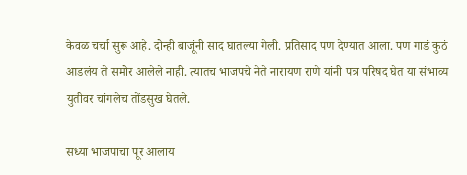केवळ चर्चा सुरू आहे. दोन्ही बाजूंनी साद घातल्या गेली. प्रतिसाद पण देण्यात आला. पण गाडं कुठं आडलंय ते समोर आलेले नाही. त्यातच भाजपचे नेते नारायण राणे यांनी पत्र परिषद घेत या संभाव्य युतीवर चांगलेच तोंडसुख घेतले.

सध्या भाजपाचा पूर आलाय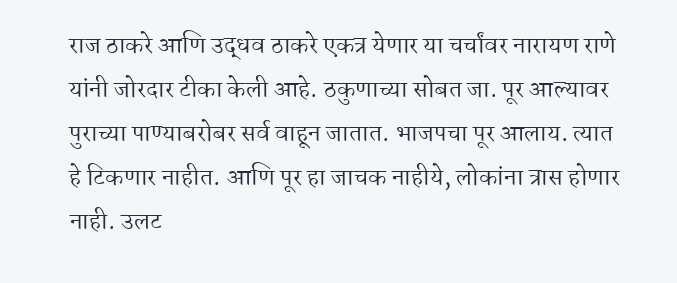राज ठाकरे आणि उद्धव ठाकरे एकत्र येणार या चर्चांवर नारायण राणे यांनी जोरदार टीका केली आहे. ठकुणाच्या सोबत जा. पूर आल्यावर पुराच्या पाण्याबरोबर सर्व वाहून जातात. भाजपचा पूर आलाय. त्यात हे टिकणार नाहीत. आणि पूर हा जाचक नाहीये, लोकांना त्रास होणार नाही. उलट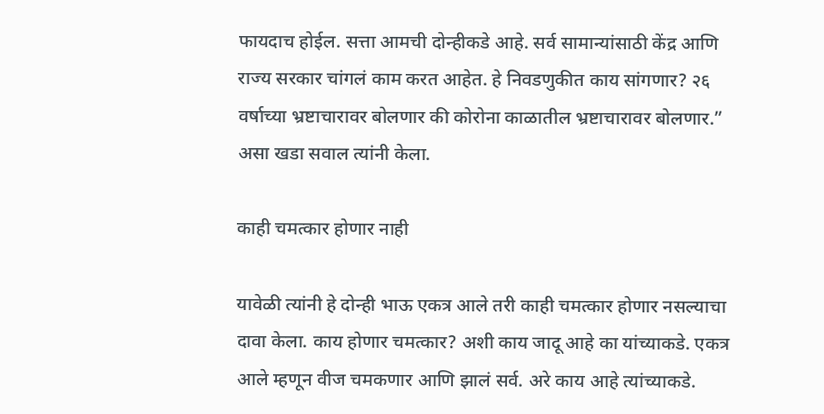फायदाच होईल. सत्ता आमची दोन्हीकडे आहे. सर्व सामान्यांसाठी केंद्र आणि राज्य सरकार चांगलं काम करत आहेत. हे निवडणुकीत काय सांगणार? २६ वर्षाच्या भ्रष्टाचारावर बोलणार की कोरोना काळातील भ्रष्टाचारावर बोलणार.” असा खडा सवाल त्यांनी केला.

काही चमत्कार होणार नाही

यावेळी त्यांनी हे दोन्ही भाऊ एकत्र आले तरी काही चमत्कार होणार नसल्याचा दावा केला. काय होणार चमत्कार? अशी काय जादू आहे का यांच्याकडे. एकत्र आले म्हणून वीज चमकणार आणि झालं सर्व. अरे काय आहे त्यांच्याकडे.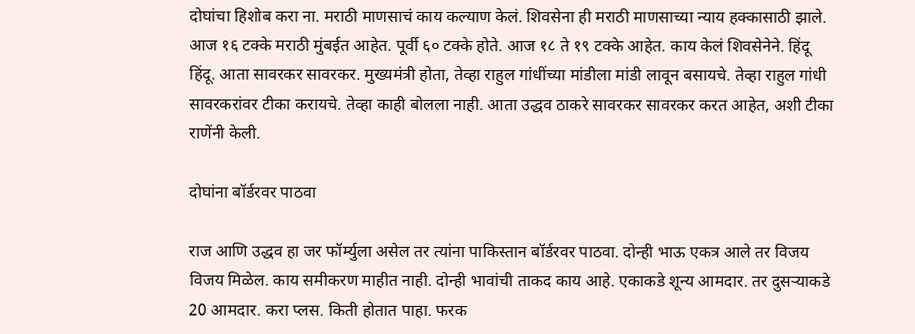दोघांचा हिशोब करा ना. मराठी माणसाचं काय कल्याण केलं. शिवसेना ही मराठी माणसाच्या न्याय हक्कासाठी झाले. आज १६ टक्के मराठी मुंबईत आहेत. पूर्वी ६० टक्के होते. आज १८ ते १९ टक्के आहेत. काय केलं शिवसेनेने. हिंदू हिंदू. आता सावरकर सावरकर. मुख्यमंत्री होता, तेव्हा राहुल गांधींच्या मांडीला मांडी लावून बसायचे. तेव्हा राहुल गांधी सावरकरांवर टीका करायचे. तेव्हा काही बोलला नाही. आता उद्धव ठाकरे सावरकर सावरकर करत आहेत, अशी टीका राणेंनी केली.

दोघांना बॉर्डरवर पाठवा

राज आणि उद्धव हा जर फॉर्म्युला असेल तर त्यांना पाकिस्तान बॉर्डरवर पाठवा. दोन्ही भाऊ एकत्र आले तर विजय विजय मिळेल. काय समीकरण माहीत नाही. दोन्ही भावांची ताकद काय आहे. एकाकडे शून्य आमदार. तर दुसर्‍याकडे 20 आमदार. करा प्लस. किती होतात पाहा. फरक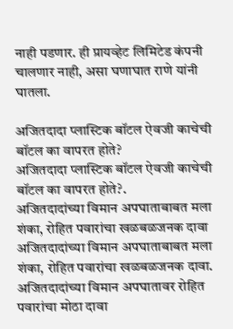नाही पडणार. ही प्रायव्हेट लिमिटेड कंपनी चालणार नाही, असा घणाघात राणे यांनी घातला.

अजितदादा प्लास्टिक बॉटल ऐवजी काचेची बॉटल का वापरत होते?
अजितदादा प्लास्टिक बॉटल ऐवजी काचेची बॉटल का वापरत होते?.
अजितदादांच्या विमान अपघाताबाबत मला शंका, रोहित पवारांचा खळबळजनक दावा
अजितदादांच्या विमान अपघाताबाबत मला शंका, रोहित पवारांचा खळबळजनक दावा.
अजितदादांच्या विमान अपघातावर रोहित पवारांचा मोठा दावा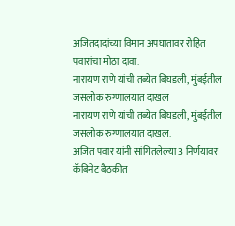अजितदादांच्या विमान अपघातावर रोहित पवारांचा मोठा दावा.
नारायण राणे यांची तब्येत बिघडली, मुंबईतील जसलोक रुग्णालयात दाखल
नारायण राणे यांची तब्येत बिघडली, मुंबईतील जसलोक रुग्णालयात दाखल.
अजित पवार यांनी सांगितलेल्या 3 निर्णयावर कॅबिनेट बैठकीत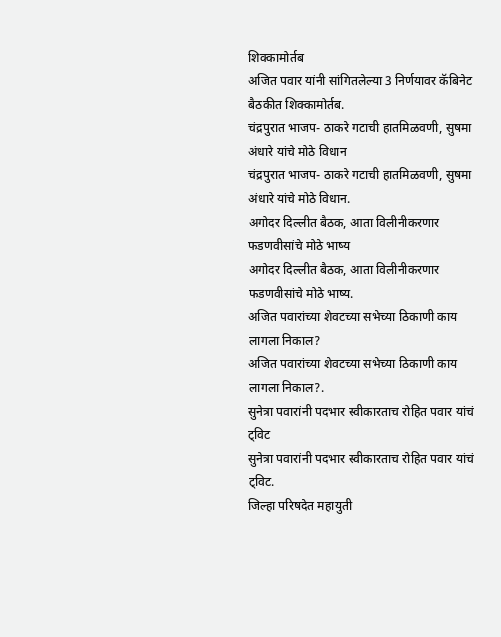शिक्कामोर्तब
अजित पवार यांनी सांगितलेल्या 3 निर्णयावर कॅबिनेट बैठकीत शिक्कामोर्तब.
चंद्रपुरात भाजप- ठाकरे गटाची हातमिळवणी, सुषमा अंधारे यांचे मोठे विधान
चंद्रपुरात भाजप- ठाकरे गटाची हातमिळवणी, सुषमा अंधारे यांचे मोठे विधान.
अगोदर दिल्लीत बैठक, आता विलीनीकरणार फडणवीसांचे मोठे भाष्य
अगोदर दिल्लीत बैठक, आता विलीनीकरणार फडणवीसांचे मोठे भाष्य.
अजित पवारांच्या शेवटच्या सभेच्या ठिकाणी काय लागला निकाल?
अजित पवारांच्या शेवटच्या सभेच्या ठिकाणी काय लागला निकाल?.
सुनेत्रा पवारांनी पदभार स्वीकारताच रोहित पवार यांचं ट्विट
सुनेत्रा पवारांनी पदभार स्वीकारताच रोहित पवार यांचं ट्विट.
जिल्हा परिषदेत महायुती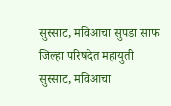सुस्साट, मविआचा सुपडा साफ
जिल्हा परिषदेत महायुती सुस्साट, मविआचा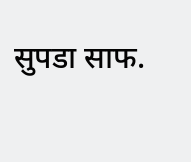सुपडा साफ.